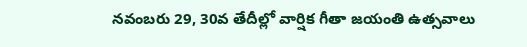నవంబరు 29, 30వ తేదీల్లో వార్షిక గీతా జయంతి ఉత్సవాలు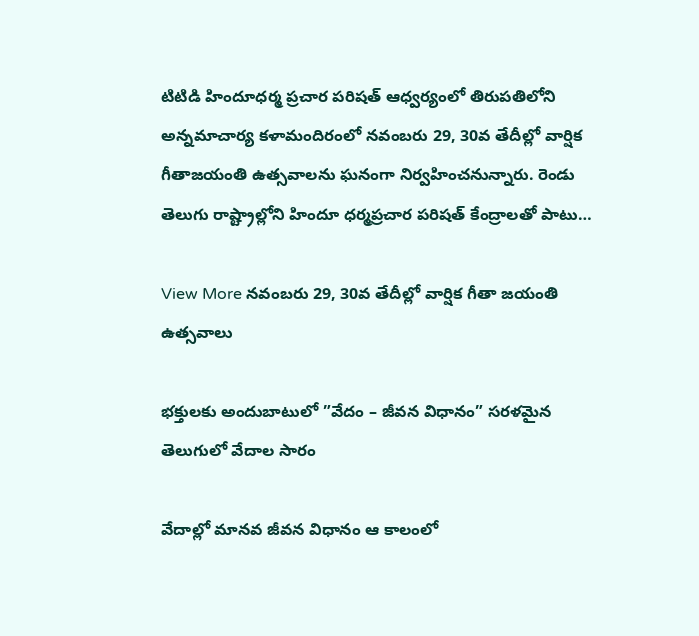టిటిడి హిందూధర్మ ప్రచార పరిషత్‌ ఆధ్వర్యంలో తిరుపతిలోని అన్నమాచార్య కళామందిరంలో నవంబరు 29, 30వ తేదీల్లో వార్షిక గీతాజయంతి ఉత్సవాలను ఘనంగా నిర్వహించనున్నారు. రెండు తెలుగు రాష్ట్రాల్లోని హిందూ ధర్మప్రచార పరిషత్‌ కేంద్రాలతో పాటు…

View More నవంబరు 29, 30వ తేదీల్లో వార్షిక గీతా జయంతి ఉత్సవాలు

భక్తులకు అందుబాటులో ”వేదం – జీవన విధానం” సరళమైన తెలుగులో వేదాల సారం

వేదాల్లో మానవ జీవన విధానం ఆ కాలంలో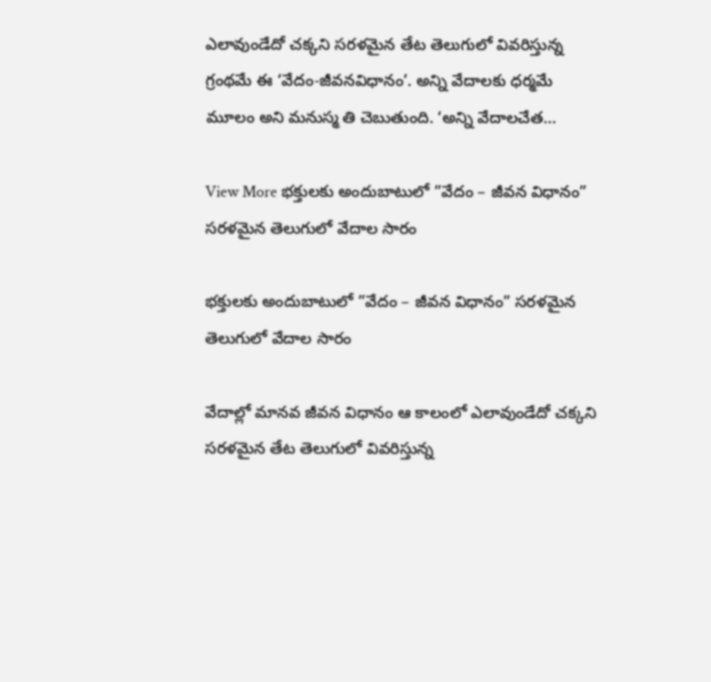ఎలావుండేదో చక్కని సరళమైన తేట తెలుగులో వివరిస్తున్న గ్రంథమే ఈ ‘వేదం-జీవనవిధానం’. అన్ని వేదాలకు ధర్మమే మూలం అని మనుస్మ తి చెబుతుంది. ‘అన్ని వేదాలచేత…

View More భక్తులకు అందుబాటులో ”వేదం – జీవన విధానం” సరళమైన తెలుగులో వేదాల సారం

భక్తులకు అందుబాటులో ”వేదం – జీవన విధానం” సరళమైన తెలుగులో వేదాల సారం

వేదాల్లో మానవ జీవన విధానం ఆ కాలంలో ఎలావుండేదో చక్కని సరళమైన తేట తెలుగులో వివరిస్తున్న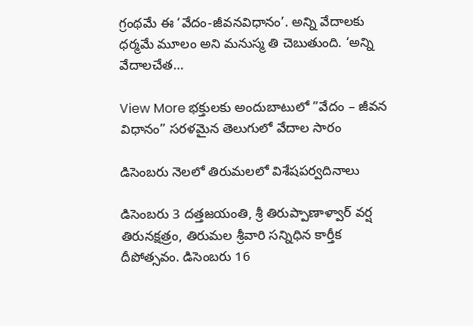గ్రంథమే ఈ ‘వేదం-జీవనవిధానం’. అన్ని వేదాలకు ధర్మమే మూలం అని మనుస్మ తి చెబుతుంది. ‘అన్ని వేదాలచేత…

View More భక్తులకు అందుబాటులో ”వేదం – జీవన విధానం” సరళమైన తెలుగులో వేదాల సారం

డిసెంబరు నెలలో తిరుమలలో విశేషపర్వదినాలు

డిసెంబరు 3 దత్తజయంతి, శ్రీ తిరుప్పాణాళ్వార్‌ వర్ష తిరునక్షత్రం, తిరుమల శ్రీవారి సన్నిధిన కార్తీక దీపోత్సవం. డిసెంబరు 16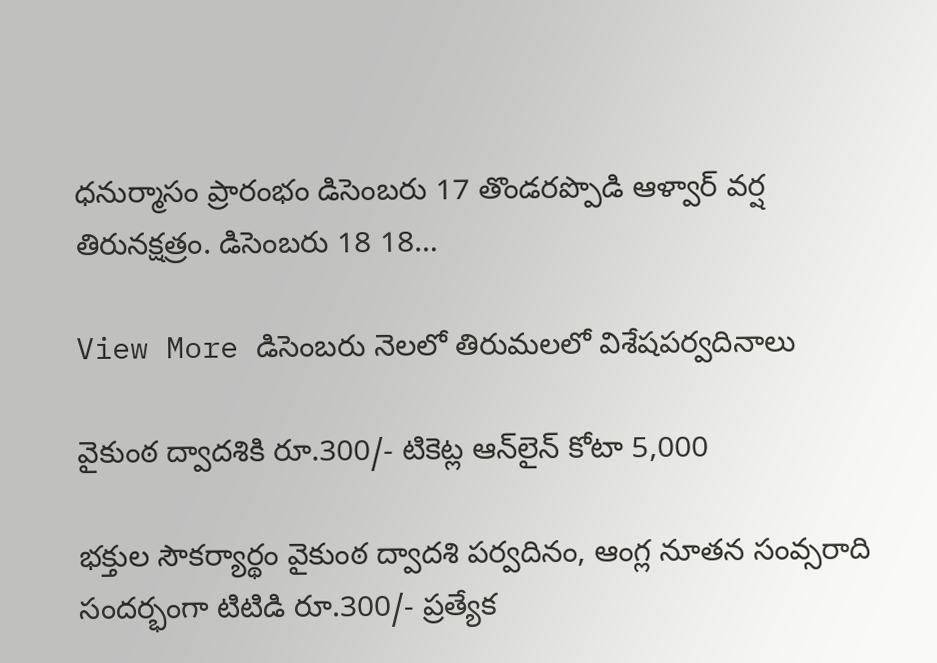ధనుర్మాసం ప్రారంభం డిసెంబరు 17 తొండరప్పొడి ఆళ్వార్‌ వర్ష తిరునక్షత్రం. డిసెంబరు 18 18…

View More డిసెంబరు నెలలో తిరుమలలో విశేషపర్వదినాలు

వైకుంఠ ద్వాదశికి రూ.300/- టికెట్ల ఆన్‌లైన్‌ కోటా 5,000

భక్తుల సౌకర్యార్థం వైకుంఠ ద్వాదశి పర్వదినం, ఆంగ్ల నూతన సంవ్సరాది సందర్భంగా టిటిడి రూ.300/- ప్రత్యేక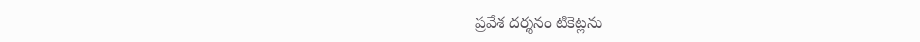ప్రవేశ దర్శనం టికెట్లను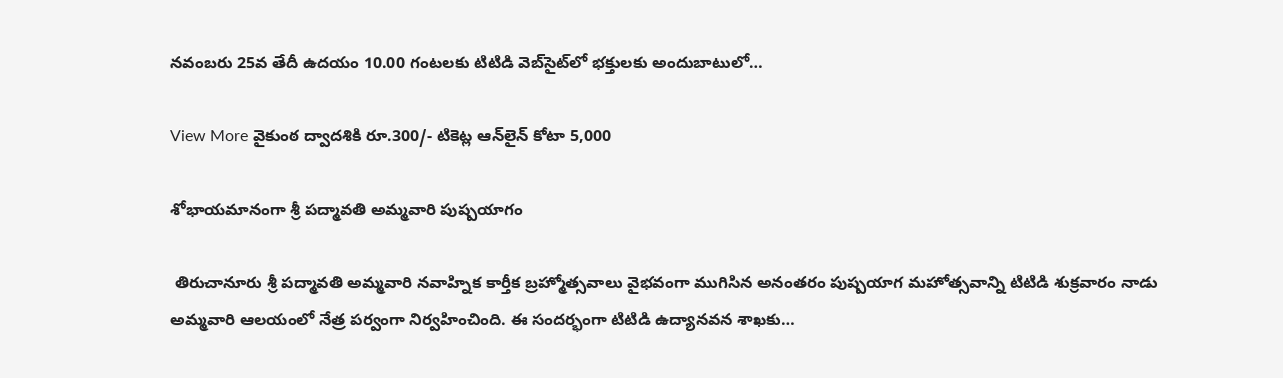నవంబరు 25వ తేదీ ఉదయం 10.00 గంటలకు టిటిడి వెబ్‌సైట్‌లో భక్తులకు అందుబాటులో…

View More వైకుంఠ ద్వాదశికి రూ.300/- టికెట్ల ఆన్‌లైన్‌ కోటా 5,000

శోభాయమానంగా శ్రీ పద్మావతి అమ్మవారి పుష్పయాగం

 తిరుచానూరు శ్రీ పద్మావతి అమ్మవారి నవాహ్నిక కార్తీక బ్రహ్మోత్సవాలు వైభవంగా ముగిసిన అనంతరం పుష్పయాగ మహోత్సవాన్ని టిటిడి శుక్రవారం నాడు అమ్మవారి ఆలయంలో నేత్ర పర్వంగా నిర్వహించింది. ఈ సందర్భంగా టిటిడి ఉద్యానవన శాఖకు…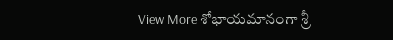View More శోభాయమానంగా శ్రీ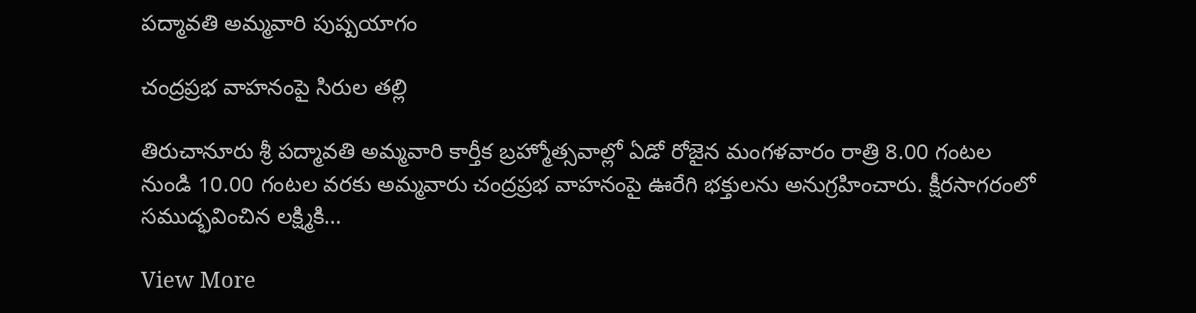పద్మావతి అమ్మవారి పుష్పయాగం

చంద్రప్రభ వాహనంపై సిరుల తల్లి

తిరుచానూరు శ్రీ పద్మావతి అమ్మవారి కార్తీక బ్రహ్మోత్సవాల్లో ఏడో రోజైన మంగళవారం రాత్రి 8.00 గంటల నుండి 10.00 గంటల వరకు అమ్మవారు చంద్రప్రభ వాహనంపై ఊరేగి భక్తులను అనుగ్రహించారు. క్షీరసాగరంలో సముద్భవించిన లక్ష్మికి…

View More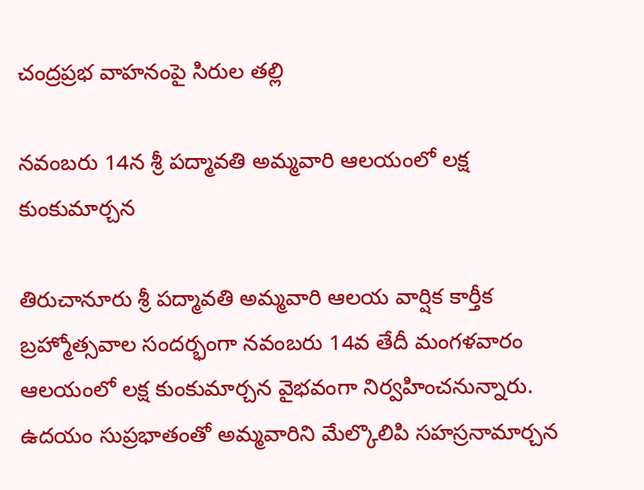చంద్రప్రభ వాహనంపై సిరుల తల్లి

నవంబరు 14న శ్రీ పద్మావతి అమ్మవారి ఆలయంలో లక్ష కుంకుమార్చన

తిరుచానూరు శ్రీ పద్మావతి అమ్మవారి ఆలయ వార్షిక కార్తీక బ్రహ్మోత్సవాల సందర్భంగా నవంబరు 14వ తేదీ మంగళవారం ఆలయంలో లక్ష కుంకుమార్చన వైభవంగా నిర్వహించనున్నారు. ఉదయం సుప్రభాతంతో అమ్మవారిని మేల్కొలిపి సహస్రనామార్చన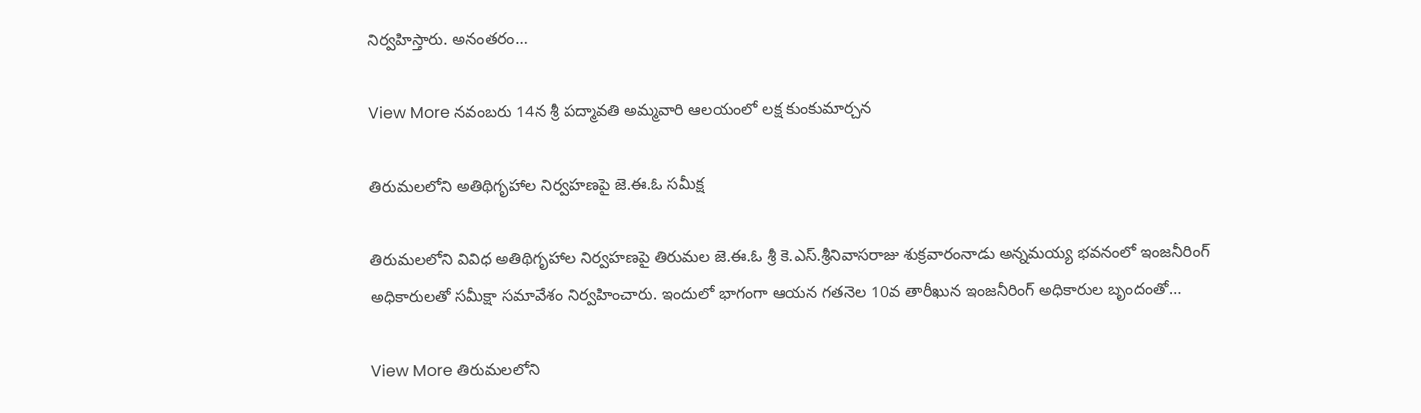నిర్వహిస్తారు. అనంతరం…

View More నవంబరు 14న శ్రీ పద్మావతి అమ్మవారి ఆలయంలో లక్ష కుంకుమార్చన

తిరుమలలోని అతిథిగృహాల నిర్వహణపై జె.ఈ.ఓ సమీక్ష

తిరుమలలోని వివిధ అతిథిగృహాల నిర్వహణపై తిరుమల జె.ఈ.ఓ శ్రీ కె.ఎస్‌.శ్రీనివాసరాజు శుక్రవారంనాడు అన్నమయ్య భవనంలో ఇంజనీరింగ్‌ అధికారులతో సమీక్షా సమావేశం నిర్వహించారు. ఇందులో భాగంగా ఆయన గతనెల 10వ తారీఖున ఇంజనీరింగ్‌ అధికారుల బృందంతో…

View More తిరుమలలోని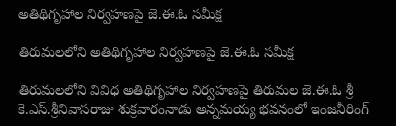అతిథిగృహాల నిర్వహణపై జె.ఈ.ఓ సమీక్ష

తిరుమలలోని అతిథిగృహాల నిర్వహణపై జె.ఈ.ఓ సమీక్ష

తిరుమలలోని వివిధ అతిథిగృహాల నిర్వహణపై తిరుమల జె.ఈ.ఓ శ్రీ కె.ఎస్‌.శ్రీనివాసరాజు శుక్రవారంనాడు అన్నమయ్య భవనంలో ఇంజనీరింగ్‌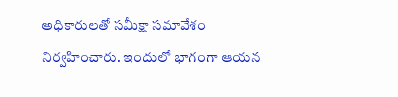అధికారులతో సమీక్షా సమావేశం నిర్వహించారు. ఇందులో భాగంగా ఆయన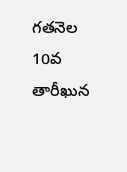గతనెల 10వ తారీఖున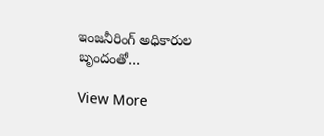ఇంజనీరింగ్‌ అధికారుల బృందంతో…

View More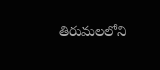తిరుమలలోని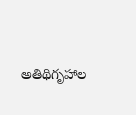అతిథిగృహాల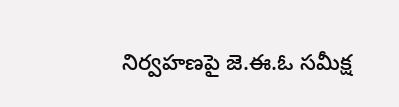నిర్వహణపై జె.ఈ.ఓ సమీక్ష